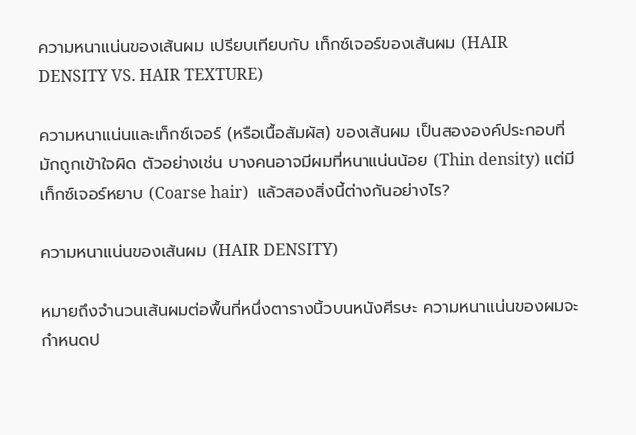ความหนาแน่นของเส้นผม เปรียบเทียบกับ เท็กซ์เจอร์ของเส้นผม (HAIR DENSITY VS. HAIR TEXTURE)

ความหนาแน่นและเท็กซ์เจอร์ (หรือเนื้อสัมผัส) ของเส้นผม เป็นสององค์ประกอบที่มักถูกเข้าใจผิด ตัวอย่างเช่น บางคนอาจมีผมที่หนาแน่นน้อย (Thin density) แต่มีเท็กซ์เจอร์หยาบ (Coarse hair)  แล้วสองสิ่งนี้ต่างกันอย่างไร?

ความหนาแน่นของเส้นผม (HAIR DENSITY)

หมายถึงจำนวนเส้นผมต่อพื้นที่หนึ่งตารางนิ้วบนหนังศีรษะ ความหนาแน่นของผมจะกำหนดป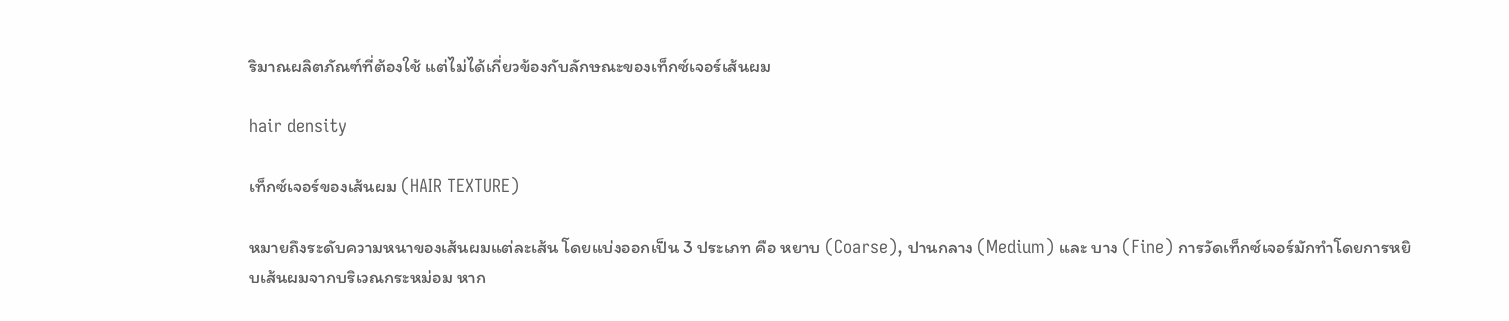ริมาณผลิตภัณฑ์ที่ต้องใช้ แต่ไม่ได้เกี่ยวข้องกับลักษณะของเท็กซ์เจอร์เส้นผม

hair density

เท็กซ์เจอร์ของเส้นผม (HAIR TEXTURE)

หมายถึงระดับความหนาของเส้นผมแต่ละเส้น โดยแบ่งออกเป็น 3 ประเภท คือ หยาบ (Coarse), ปานกลาง (Medium) และ บาง (Fine) การวัดเท็กซ์เจอร์มักทำโดยการหยิบเส้นผมจากบริเวณกระหม่อม หาก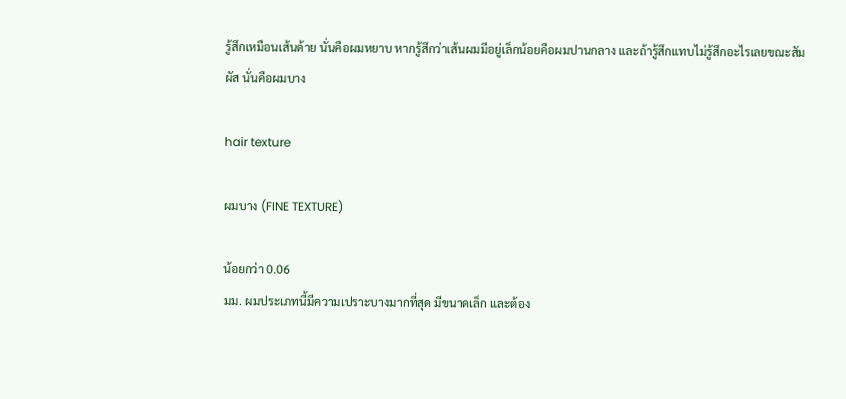รู้สึกเหมือนเส้นด้าย นั่นคือผมหยาบ หากรู้สึกว่าเส้นผมมีอยู่เล็กน้อยคือผมปานกลาง และถ้ารู้สึกแทบไม่รู้สึกอะไรเลยขณะสัมผัส นั่นคือผมบาง

hair texture

ผมบาง (FINE TEXTURE)

น้อยกว่า 0.06
มม. ผมประเภทนี้มีความเปราะบางมากที่สุด มีขนาดเล็ก และต้อง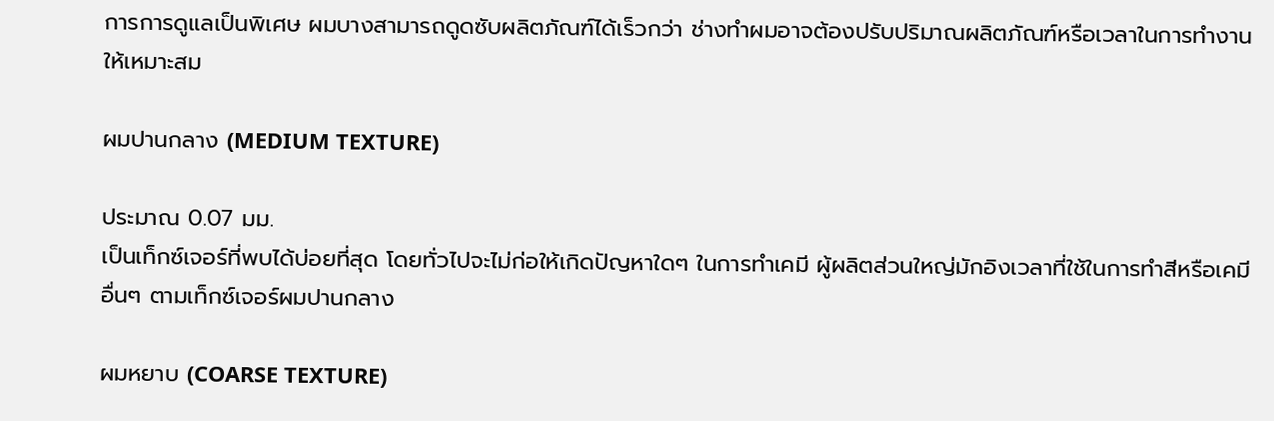การการดูแลเป็นพิเศษ ผมบางสามารถดูดซับผลิตภัณฑ์ได้เร็วกว่า ช่างทำผมอาจต้องปรับปริมาณผลิตภัณฑ์หรือเวลาในการทำงานให้เหมาะสม

ผมปานกลาง (MEDIUM TEXTURE)

ประมาณ 0.07 มม.
เป็นเท็กซ์เจอร์ที่พบได้บ่อยที่สุด โดยทั่วไปจะไม่ก่อให้เกิดปัญหาใดๆ ในการทำเคมี ผู้ผลิตส่วนใหญ่มักอิงเวลาที่ใช้ในการทำสีหรือเคมีอื่นๆ ตามเท็กซ์เจอร์ผมปานกลาง

ผมหยาบ (COARSE TEXTURE)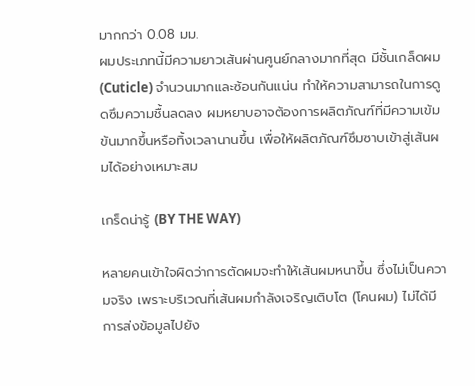มากกว่า 0.08 มม.
ผมประเภทนี้มีความยาวเส้นผ่านศูนย์กลางมากที่สุด มีชั้นเกล็ดผม (Cuticle) จำนวนมากและซ้อนกันแน่น ทำให้ความสามารถในการดูดซึมความชื้นลดลง ผมหยาบอาจต้องการผลิตภัณฑ์ที่มีความเข้มข้นมากขึ้นหรือทิ้งเวลานานขึ้น เพื่อให้ผลิตภัณฑ์ซึมซาบเข้าสู่เส้นผมได้อย่างเหมาะสม

เกร็ดน่ารู้ (BY THE WAY)

หลายคนเข้าใจผิดว่าการตัดผมจะทำให้เส้นผมหนาขึ้น ซึ่งไม่เป็นความจริง เพราะบริเวณที่เส้นผมกำลังเจริญเติบโต (โคนผม) ไม่ได้มีการส่งข้อมูลไปยัง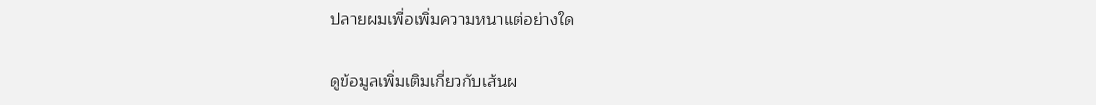ปลายผมเพื่อเพิ่มความหนาแต่อย่างใด

ดูข้อมูลเพิ่มเติมเกี่ยวกับเส้นผ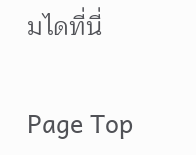มไดที่นี่

Page Top